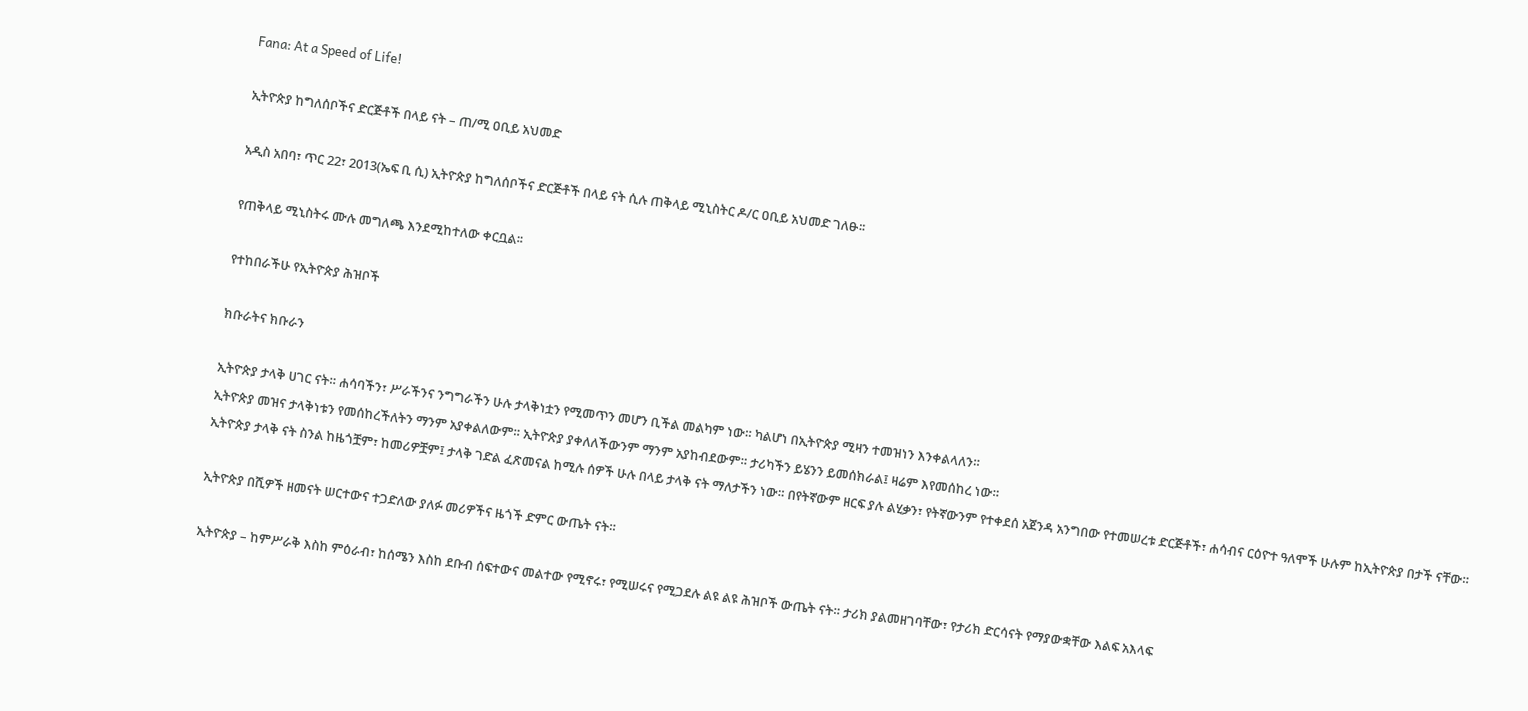Fana: At a Speed of Life!

ኢትዮጵያ ከግለሰቦችና ድርጅቶች በላይ ናት – ጠ/ሚ ዐቢይ አህመድ

አዲስ አበባ፣ ጥር 22፣ 2013(ኤፍ ቢ ሲ) ኢትዮጵያ ከግለሰቦችና ድርጅቶች በላይ ናት ሲሉ ጠቅላይ ሚኒስትር ዶ/ር ዐቢይ አህመድ ገለፁ፡፡

የጠቅላይ ሚኒስትሩ ሙሉ መግለጫ እንደሚከተለው ቀርቧል፡፡

የተከበራችሁ የኢትዮጵያ ሕዝቦች

ክቡራትና ክቡራን

ኢትዮጵያ ታላቅ ሀገር ናት። ሐሳባችን፣ ሥራችንና ንግግራችን ሁሉ ታላቅነቷን የሚመጥን መሆን ቢችል መልካም ነው። ካልሆነ በኢትዮጵያ ሚዛን ተመዝነን እንቀልላለን።
ኢትዮጵያ መዝና ታላቅነቱን የመሰከረችለትን ማንም አያቀልለውም። ኢትዮጵያ ያቀለለችውንም ማንም አያከብደውም። ታሪካችን ይሄንን ይመሰክራል፤ ዛሬም እየመሰከረ ነው።
ኢትዮጵያ ታላቅ ናት ስንል ከዜጎቿም፣ ከመሪዎቿም፤ ታላቅ ገድል ፈጽመናል ከሚሉ ሰዎች ሁሉ በላይ ታላቅ ናት ማለታችን ነው። በየትኛውም ዘርፍ ያሉ ልሂቃን፣ የትኛውንም የተቀደሰ አጀንዳ አንግበው የተመሠረቱ ድርጅቶች፣ ሐሳብና ርዕዮተ ዓለሞች ሁሉም ከኢትዮጵያ በታች ናቸው።

ኢትዮጵያ በሺዎች ዘመናት ሠርተውና ተጋድለው ያለፉ መሪዎችና ዜጎች ድምር ውጤት ናት።

ኢትዮጵያ – ከምሥራቅ እስከ ምዕራብ፣ ከሰሜን እስከ ደቡብ ሰፍተውና መልተው የሚኖሩ፣ የሚሠሩና የሚጋደሉ ልዩ ልዩ ሕዝቦች ውጤት ናት። ታሪክ ያልመዘገባቸው፣ የታሪክ ድርሳናት የማያውቋቸው እልፍ አእላፍ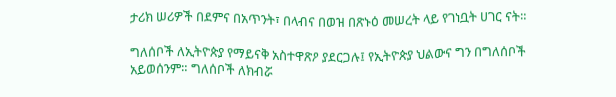ታሪክ ሠሪዎች በደምና በአጥንት፣ በላብና በወዝ በጽኑዕ መሠረት ላይ የገነቧት ሀገር ናት።

ግለሰቦች ለኢትዮጵያ የማይናቅ አስተዋጽዖ ያደርጋሉ፤ የኢትዮጵያ ህልውና ግን በግለሰቦች አይወሰንም። ግለሰቦች ለክብሯ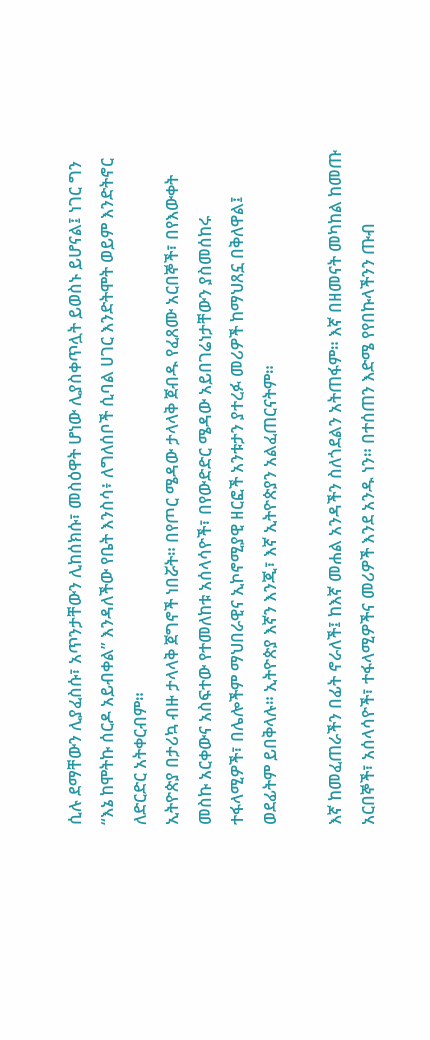ሲሉ ደማቸውን ሊያፈስሱ፣ አጥንታቸውን ሊከሰክሱ፣ መስዕዋት ሆነው ሊያስቀጥሏት ይወስኑ ይሆናል፤ ነገር ግን “እኔ ከሞትኩ ሰርዶ አይብቀል” እንዳለችው የቤት እንስሳ፥ ለግለሰቦች ሲባል ሀገር እንድትሞት ወይም እንድትኖር ለድርድር አትቀርብም።
ኢትዮጵያ በታሪኳ ብዙ ታላላቅ ጀግኖች ነበሯት። በየጦር ሜዳው ታላላቅ ጀብዱ የፈጸሙ አርበኞች፣ በየእውቀት መስኩ አርቀውና አስፍተው የተመለከቱ አሰላሳዮች፣ በየውድድር ሜዳው አይበገሬነታቸውን ያስመሰከሩ ተፋላሚዎች፣ በሌሎችም ማህበራዊና ኢኮኖሚያዊ ዘርፎች አንቱታን ያተረፉ መሪዎች ከማህጸኗ በቅለዋል፤ ወደፊትም ይበቅላሉ። ኢትዮጵያ እኛን እንጂ፣ እኛ ኢትዮጵያን አልፈጠርናትም።

እኛ ከመፈጠራችን በፊት ኖራለች፤ ከእኛ መሐል አንዳችን ስለጎደልን አትጠፋም። እኛ በዘመናት መካከል ከመጡ አርበኞች፣ አሰላሳዮች፣ ተፋላሚዎችና መሪዎች እንደ አንዱ ነን። በተሰጠን እድሜ የየበኩላችንን ጡብ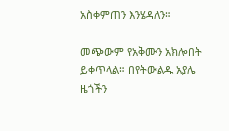አስቀምጠን እንሄዳለን።

መጭውም የአቅሙን አክሎበት ይቀጥላል። በየትውልዱ አያሌ ዜጎችን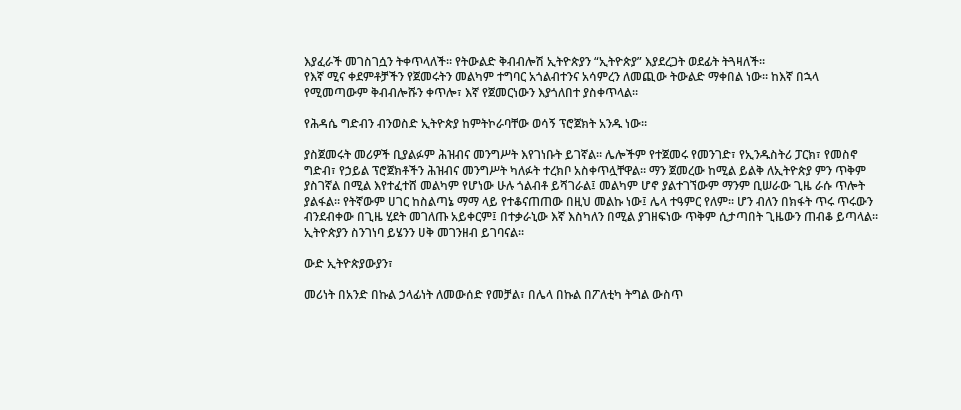እያፈራች መገስገሷን ትቀጥላለች። የትውልድ ቅብብሎሽ ኢትዮጵያን “ኢትዮጵያ” እያደረጋት ወደፊት ትጓዛለች።
የእኛ ሚና ቀደምቶቻችን የጀመሩትን መልካም ተግባር አጎልብተንና አሳምረን ለመጪው ትውልድ ማቀበል ነው። ከእኛ በኋላ የሚመጣውም ቅብብሎሹን ቀጥሎ፣ እኛ የጀመርነውን እያጎለበተ ያስቀጥላል።

የሕዳሴ ግድብን ብንወስድ ኢትዮጵያ ከምትኮራባቸው ወሳኝ ፕሮጀክት አንዱ ነው።

ያስጀመሩት መሪዎች ቢያልፉም ሕዝብና መንግሥት እየገነቡት ይገኛል። ሌሎችም የተጀመሩ የመንገድ፣ የኢንዱስትሪ ፓርክ፣ የመስኖ ግድብ፣ የኃይል ፕሮጀክቶችን ሕዝብና መንግሥት ካለፉት ተረክቦ አስቀጥሏቸዋል። ማን ጀመረው ከሚል ይልቅ ለኢትዮጵያ ምን ጥቅም ያስገኛል በሚል እየተፈተሸ መልካም የሆነው ሁሉ ጎልብቶ ይሻገራል፤ መልካም ሆኖ ያልተገኘውም ማንም ቢሠራው ጊዜ ራሱ ጥሎት ያልፋል። የትኛውም ሀገር ከስልጣኔ ማማ ላይ የተቆናጠጠው በዚህ መልኩ ነው፤ ሌላ ተዓምር የለም። ሆን ብለን በክፋት ጥሩ ጥሩውን ብንደብቀው በጊዜ ሂደት መገለጡ አይቀርም፤ በተቃራኒው እኛ እስካለን በሚል ያገዘፍነው ጥቅም ሲታጣበት ጊዜውን ጠብቆ ይጣላል። ኢትዮጵያን ስንገነባ ይሄንን ሀቅ መገንዘብ ይገባናል፡፡

ውድ ኢትዮጵያውያን፣

መሪነት በአንድ በኩል ኃላፊነት ለመውሰድ የመቻል፣ በሌላ በኩል በፖለቲካ ትግል ውስጥ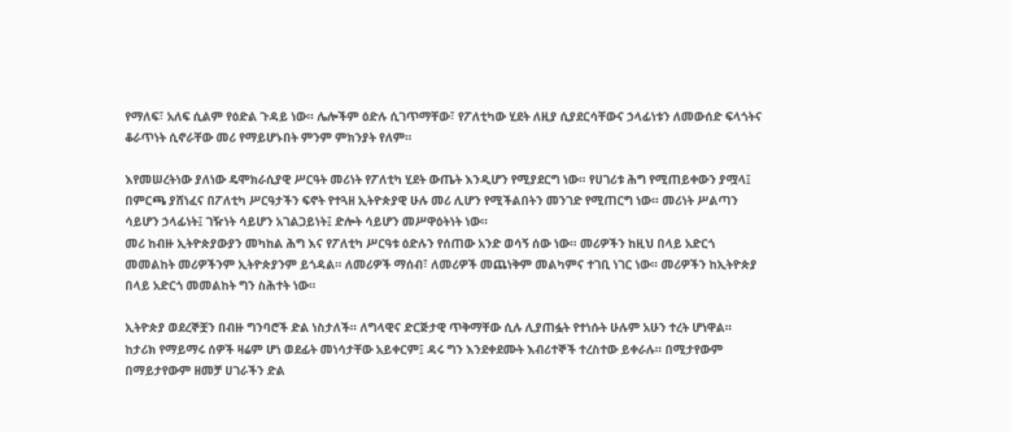የማለፍ፣ አለፍ ሲልም የዕድል ጉዳይ ነው። ሌሎችም ዕድሉ ሲገጥማቸው፣ የፖለቲካው ሂደት ለዚያ ሲያደርሳቸውና ኃላፊነቱን ለመውሰድ ፍላጎትና ቆራጥነት ሲኖራቸው መሪ የማይሆኑበት ምንም ምክንያት የለም።

እየመሠረትነው ያለነው ዴሞክራሲያዊ ሥርዓት መሪነት የፖለቲካ ሂደት ውጤት እንዲሆን የሚያደርግ ነው። የሀገሪቱ ሕግ የሚጠይቀውን ያሟላ፤ በምርጫ ያሸነፈና በፖለቲካ ሥርዓታችን ፍኖት የተጓዘ ኢትዮጵያዊ ሁሉ መሪ ሊሆን የሚችልበትን መንገድ የሚጠርግ ነው። መሪነት ሥልጣን ሳይሆን ኃላፊነት፤ ገዥነት ሳይሆን አገልጋይነት፤ ድሎት ሳይሆን መሥዋዕትነት ነው።
መሪ ከብዙ ኢትዮጵያውያን መካከል ሕግ እና የፖለቲካ ሥርዓቱ ዕድሉን የሰጠው አንድ ወሳኝ ሰው ነው። መሪዎችን ከዚህ በላይ አድርጎ መመልከት መሪዎችንም ኢትዮጵያንም ይጎዳል። ለመሪዎች ማሰብ፣ ለመሪዎች መጨነቅም መልካምና ተገቢ ነገር ነው። መሪዎችን ከኢትዮጵያ በላይ አድርጎ መመልከት ግን ስሕተት ነው።

ኢትዮጵያ ወደረኞቿን በብዙ ግንባሮች ድል ነስታለች። ለግላዊና ድርጅታዊ ጥቅማቸው ሲሉ ሊያጠፏት የተነሱት ሁሉም አሁን ተረት ሆነዋል። ከታሪክ የማይማሩ ሰዎች ዛሬም ሆነ ወደፊት መነሳታቸው አይቀርም፤ ዳሩ ግን እንደቀደሙት እብሪተኞች ተረስተው ይቀራሉ። በሚታየውም በማይታየውም ዘመቻ ሀገራችን ድል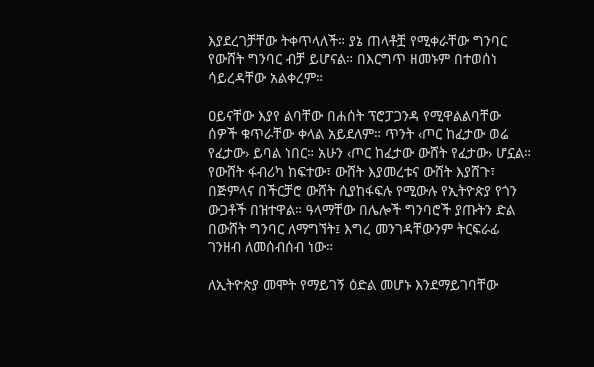እያደረገቻቸው ትቀጥላለች። ያኔ ጠላቶቿ የሚቀራቸው ግንባር የውሸት ግንባር ብቻ ይሆናል። በእርግጥ ዘመኑም በተወሰነ ሳይረዳቸው አልቀረም።

ዐይናቸው እያየ ልባቸው በሐሰት ፕሮፓጋንዳ የሚዋልልባቸው ሰዎች ቁጥራቸው ቀላል አይደለም። ጥንት ‹ጦር ከፈታው ወሬ የፈታው› ይባል ነበር። አሁን ‹ጦር ከፈታው ውሸት የፈታው› ሆኗል። የውሸት ፋብሪካ ከፍተው፣ ውሸት እያመረቱና ውሸት እያሸጉ፣ በጅምላና በችርቻሮ ውሸት ሲያከፋፍሉ የሚውሉ የኢትዮጵያ የጎን ውጋቶች በዝተዋል። ዓላማቸው በሌሎች ግንባሮች ያጡትን ድል በውሸት ግንባር ለማግኘት፤ እግረ መንገዳቸውንም ትርፍራፊ ገንዘብ ለመሰብሰብ ነው።

ለኢትዮጵያ መሞት የማይገኝ ዕድል መሆኑ እንደማይገባቸው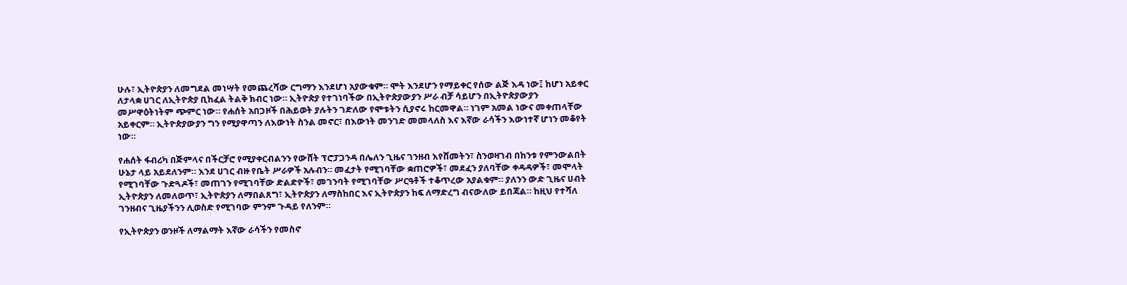ሁሉ፣ ኢትዮጵያን ለመግደል መነሣት የመጨረሻው ርግማን እንደሆነ አያውቁም። ሞት እንደሆን የማይቀር የሰው ልጅ እዳ ነው፤ ከሆነ አይቀር ለታላቋ ሀገር ለኢትዮጵያ ቢከፈል ትልቅ ክብር ነው። ኢትዮጵያ የተገነባችው በኢትዮጵያውያን ሥራ ብቻ ሳይሆን በኢትዮጵያውያን መሥዋዕትነትም ጭምር ነው። የሐሰት አበጋዞች በሕይወት ያሉትን ገድለው የሞቱትን ሲያኖሩ ከርመዋል። ነገም አመል ነውና መቀጠላቸው አይቀርም። ኢትዮጵያውያን ግን የሚያዋጣን ለእውነት ስንል መኖር፣ በእውነት መንገድ መመላለስ እና እኛው ራሳችን እውነተኛ ሆነን መቆየት ነው።

የሐሰት ፋብሪካ በጅምላና በችርቻሮ የሚያቀርብልንን የውሸት ፕሮፓጋንዳ በሌለን ጊዜና ገንዘብ እየሸመትን፣ ስንወዛገብ በከንቱ የምንውልበት ሁኔታ ላይ አይደለንም። እንደ ሀገር ብዙ የቤት ሥራዎች አሉብን። መፈታት የሚገባቸው ቋጠሮዎች፣ መደፈን ያለባቸው ቀዳዳዎች፣ መሞላት የሚገባቸው ጉድጓዶች፣ መጠገን የሚገባቸው ድልድዮች፣ መገንባት የሚገባቸው ሥርዓቶች ተቆጥረው አያልቁም። ያለንን ውድ ጊዜና ሀብት ኢትዮጵያን ለመለወጥ፣ ኢትዮጵያን ለማበልጸግ፣ ኢትዮጵያን ለማስከበር እና ኢትዮጵያን ከፍ ለማድረግ ብናውለው ይበጃል። ከዚህ የተሻለ ገንዘብና ጊዜያችንን ሊወስድ የሚገባው ምንም ጉዳይ የለንም።

የኢትዮጵያን ወንዞች ለማልማት እኛው ራሳችን የመስኖ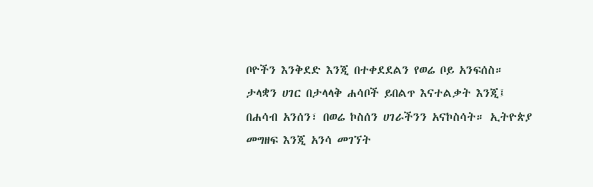ቦዮችን እንቅደድ እንጂ በተቀደደልን የወሬ ቦይ አንፍሰስ። ታላቋን ሀገር በታላላቅ ሐሳቦች ይበልጥ እናተልቃት እንጂ፤ በሐሳብ አንሰን፣ በወሬ ኮስሰን ሀገራችንን አናኮስሳት። ኢትዮጵያ መግዘፍ እንጂ አንሳ መገኘት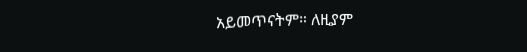አይመጥናትም። ለዚያም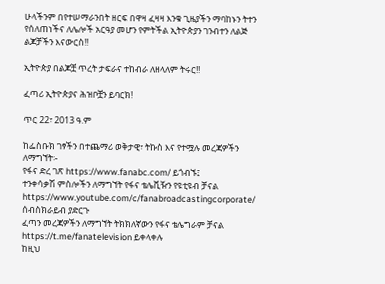ሁላችንም በየተሠማራንበት ዘርፍ በዋዛ ፈዛዛ እንቁ ጊዜያችን ማባከኑን ትተን የሰለጠነችና ለሌሎች አርዓያ መሆን የምትችል ኢትዮጵያን ገንብተን ለልጅ ልጆቻችን እናውርስ!!

ኢትዮጵያ በልጆቿ ጥረት ታፍራና ተከብራ ለዘላለም ትሩር!!

ፈጣሪ ኢትዮጵያና ሕዝቦቿን ይባርክ!

ጥር 22፣ 2013 ዓ.ም

ከፌስቡክ ገፃችን በተጨማሪ ወቅታዊ፣ ትኩስ እና የተሟሉ መረጃዎችን ለማግኘት፡-
የፋና ድረ ገጽ https://www.fanabc.com/ ይጎብኙ፤
ተንቀሳቃሽ ምስሎችን ለማግኘት የፋና ቴሌቪዥን የዩቲዩብ ቻናል https://www.youtube.com/c/fanabroadcastingcorporate/ ሰብስክራይብ ያድርጉ
ፈጣን መረጃዎችን ለማግኘት ትክክለኛውን የፋና ቴሌግራም ቻናል https://t.me/fanatelevision ይቀላቀሉ
ከዚህ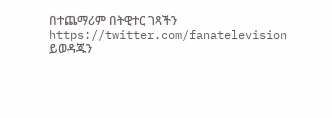በተጨማሪም በትዊተር ገጻችን https://twitter.com/fanatelevision ይወዳጁን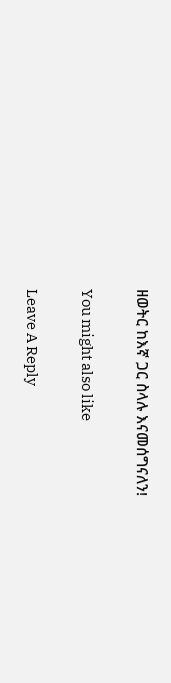ዘወትር ከእኛ ጋር ስላሉ እናመሰግናለን!

You might also like

Leave A Reply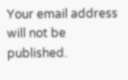Your email address will not be published.